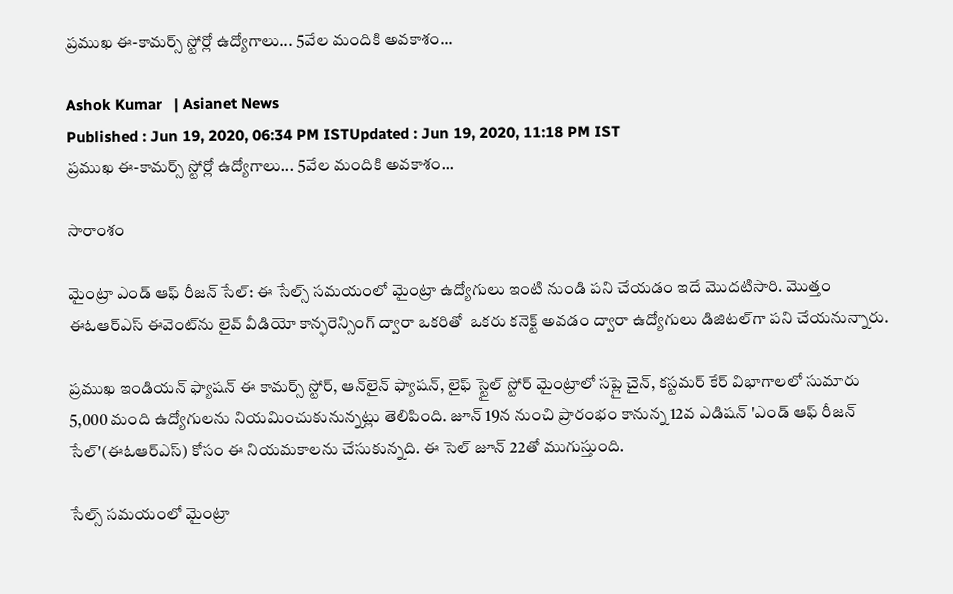ప్రముఖ ఈ-కామర్స్ స్టోర్లో ఉద్యోగాలు... 5వేల మందికి అవకాశం...

Ashok Kumar   | Asianet News
Published : Jun 19, 2020, 06:34 PM ISTUpdated : Jun 19, 2020, 11:18 PM IST
ప్రముఖ ఈ-కామర్స్ స్టోర్లో ఉద్యోగాలు... 5వేల మందికి అవకాశం...

సారాంశం

మైంట్రా ఎండ్ ఆఫ్ రీజన్ సేల్: ఈ సేల్స్ సమయంలో మైంట్రా ఉద్యోగులు ఇంటి నుండి పని చేయడం ఇదే మొదటిసారి. మొత్తం ఈ‌ఓ‌ఆర్‌ఎస్ ఈవెంట్‌ను లైవ్ వీడియో కాన్ఫరెన్సింగ్ ద్వారా ఒకరితో  ఒకరు కనెక్ట్ అవడం ద్వారా ఉద్యోగులు డిజిటల్‌గా పని చేయనున్నారు.

ప్రముఖ ఇండియన్ ఫ్యాషన్ ఈ కామర్స్ స్టోర్, ఆన్‌లైన్ ఫ్యాషన్, లైఫ్ స్టైల్ స్టోర్ మైంట్రాలో సప్లై చైన్, కస్టమర్ కేర్ విభాగాలలో సుమారు 5,000 మంది ఉద్యోగులను నియమించుకునున్నట్లు తెలిపింది. జూన్ 19న నుంచి ప్రారంభం కానున్న 12వ ఎడిషన్ 'ఎండ్ ఆఫ్ రీజన్ సేల్'(ఈ‌ఓ‌ఆర్‌ఎస్) కోసం ఈ నియమకాలను చేసుకున్నది. ఈ సెల్ జూన్ 22తో ముగుస్తుంది.

సేల్స్ సమయంలో మైంట్రా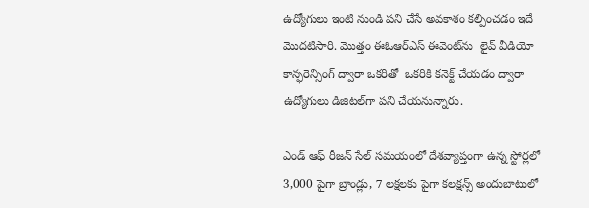ఉద్యోగులు ఇంటి నుండి పని చేసే అవకాశం కల్పించడం ఇదే మొదటిసారి. మొత్తం ఈ‌ఓ‌ఆర్‌ఎస్ ఈవెంట్‌ను  లైవ్ వీడియో కాన్ఫరెన్సింగ్ ద్వారా ఒకరితో  ఒకరికి కనెక్ట్ చేయడం ద్వారా ఉద్యోగులు డిజిటల్‌గా పని చేయనున్నారు.

ఎండ్ ఆఫ్ రీజన్ సేల్ సమయంలో దేశవ్యాప్తంగా ఉన్న స్టోర్లలో 3,000 పైగా బ్రాండ్లు, 7 లక్షలకు పైగా కలక్షన్స్ అందుబాటులో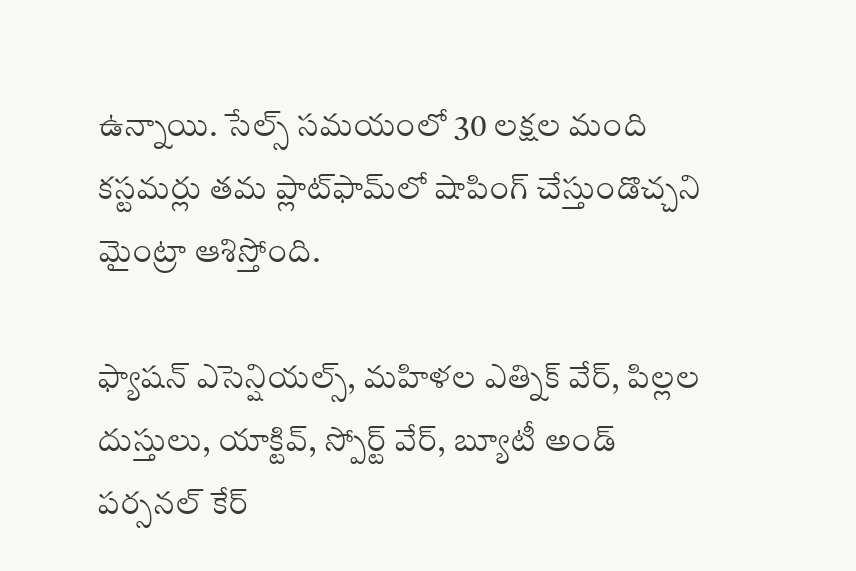ఉన్నాయి. సేల్స్ సమయంలో 30 లక్షల మంది కస్టమర్లు తమ ప్లాట్‌ఫామ్‌లో షాపింగ్ చేస్తుండొచ్చని మైంట్రా ఆశిస్తోంది.

ఫ్యాషన్ ఎసెన్షియల్స్, మహిళల ఎత్నిక్ వేర్, పిల్లల దుస్తులు, యాక్టివ్, స్పోర్ట్ వేర్, బ్యూటీ అండ్  పర్సనల్ కేర్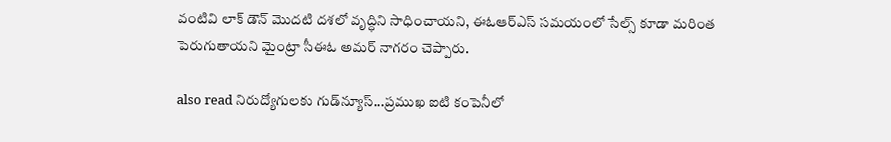వంటివి లాక్ డౌన్ మొదటి దశలో వృద్ధిని సాధించాయని, ఈ‌ఓ‌ఆర్‌ఎస్ సమయంలో సేల్స్ కూడా మరింత పెరుగుతాయని మైంట్రా సీఈఓ అమర్ నాగరం చెప్పారు.

also read నిరుద్యోగులకు గుడ్‌న్యూస్‌...ప్రముఖ ఐ‌టి కంపెనీలో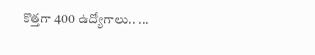కొత్తగా 400 ఉద్యోగాలు.. ...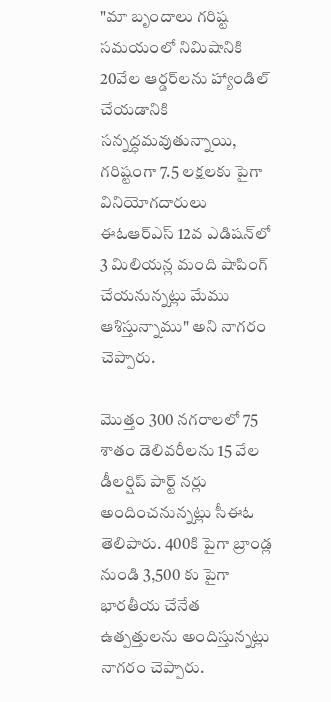"మా బృందాలు గరిష్ట సమయంలో నిమిషానికి 20వేల ఆర్డర్‌లను హ్యాండిల్ చేయడానికి సన్నద్ధమవుతున్నాయి, గరిష్టంగా 7.5 లక్షలకు పైగా వినియోగదారులు ఈ‌ఓ‌ఆర్‌ఎస్ 12వ ఎడిషన్‌లో 3 మిలియన్ల మంది షాపింగ్ చేయనున్నట్లు మేము ఆశిస్తున్నాము" అని నాగరం చెప్పారు.

మొత్తం 300 నగరాలలో 75 శాతం డెలివరీలను 15 వేల డీలర్షిప్ పార్ట్ నర్లు  అందించనున్నట్లు సీఈఓ తెలిపారు. 400కి పైగా బ్రాండ్ల నుండి 3,500 కు పైగా భారతీయ చేనేత ఉత్పత్తులను అందిస్తున్నట్లు నాగరం చెప్పారు.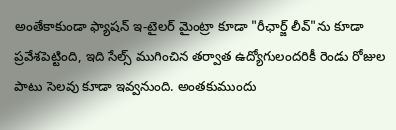అంతేకాకుండా ఫ్యాషన్ ఇ-టైలర్ మైంట్రా కూడా "రీఛార్జ్ లీవ్"ను కూడా ప్రవేశపెట్టింది, ఇది సేల్స్ ముగించిన తర్వాత ఉద్యోగులందరికీ రెండు రోజుల పాటు సెలవు కూడా ఇవ్వనుంది. అంతకుముందు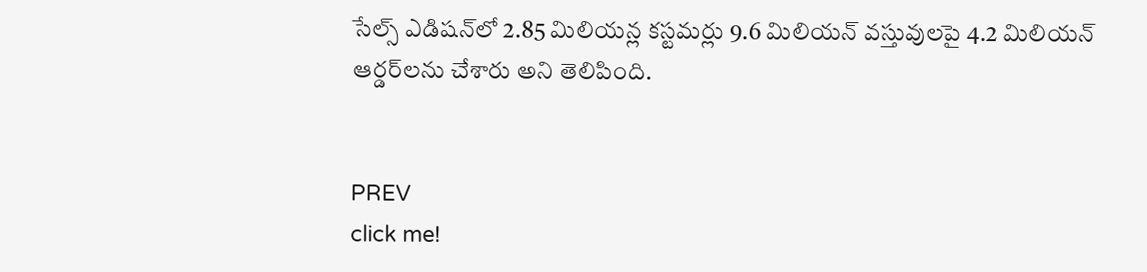సేల్స్ ఎడిషన్‌లో 2.85 మిలియన్ల కస్టమర్లు 9.6 మిలియన్ వస్తువులపై 4.2 మిలియన్ ఆర్డర్‌లను చేశారు అని తెలిపింది.


PREV
click me!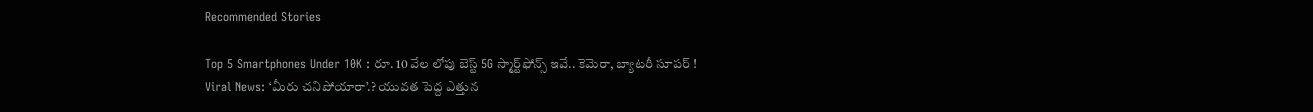Recommended Stories

Top 5 Smartphones Under 10K : రూ. 10 వేల లోపు బెస్ట్ 5G స్మార్ట్‌ఫోన్స్ ఇవే.. కెమెరా, బ్యాటరీ సూపర్ !
Viral News: ‘మీరు చ‌నిపోయారా’.? యువత పెద్ద ఎత్తున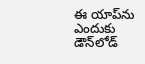ఈ యాప్‌ను ఎందుకు డౌన్‌లోడ్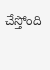చేస్తోంది